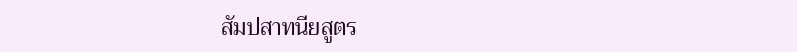สัมปสาทนียสูตร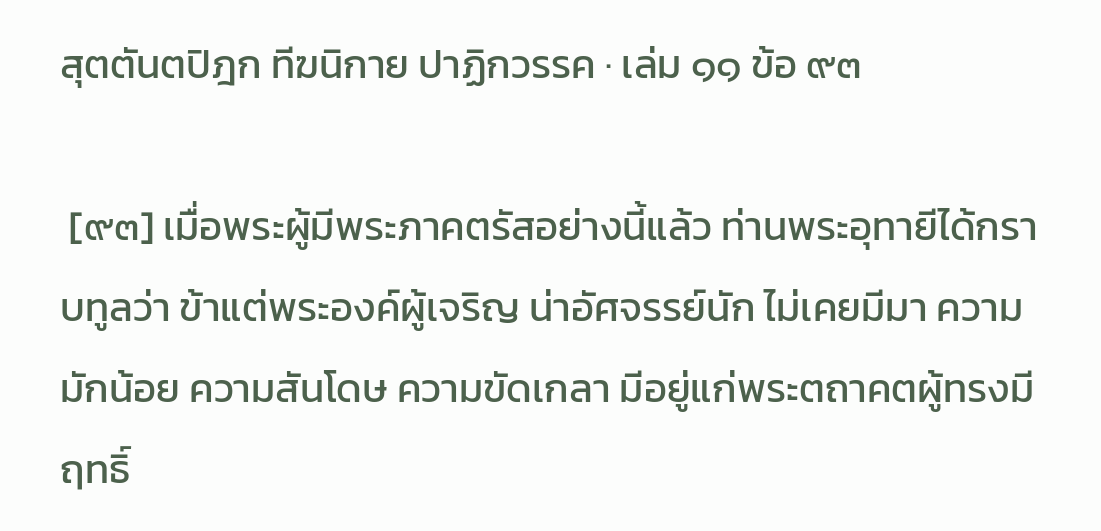สุตตันตปิฎก ทีฆนิกาย ปาฏิกวรรค · เล่ม ๑๑ ข้อ ๙๓

 [๙๓] เมื่อพระผู้มีพระภาคตรัสอย่างนี้แล้ว ท่านพระอุทายีได้กราบทูลว่า ข้าแต่พระองค์ผู้เจริญ น่าอัศจรรย์นัก ไม่เคยมีมา ความมักน้อย ความสันโดษ ความขัดเกลา มีอยู่แก่พระตถาคตผู้ทรงมีฤทธิ์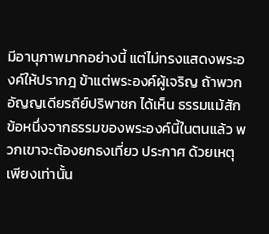มีอานุภาพมากอย่างนี้ แต่ไม่ทรงแสดงพระองค์ให้ปรากฎ ข้าแต่พระองค์ผู้เจริญ ถ้าพวกอัญญเดียรถีย์ปริพาชก ได้เห็น ธรรมแม้สักข้อหนึ่งจากธรรมของพระองค์นี้ในตนแล้ว พวกเขาจะต้องยกธงเที่ยว ประกาศ ด้วยเหตุเพียงเท่านั้น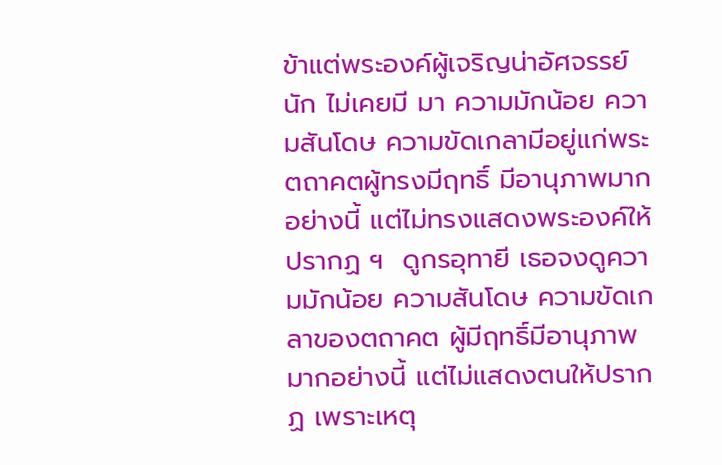ข้าแต่พระองค์ผู้เจริญน่าอัศจรรย์นัก ไม่เคยมี มา ความมักน้อย ความสันโดษ ความขัดเกลามีอยู่แก่พระตถาคตผู้ทรงมีฤทธิ์ มีอานุภาพมากอย่างนี้ แต่ไม่ทรงแสดงพระองค์ให้ปรากฏ ฯ  ดูกรอุทายี เธอจงดูความมักน้อย ความสันโดษ ความขัดเกลาของตถาคต ผู้มีฤทธิ์มีอานุภาพมากอย่างนี้ แต่ไม่แสดงตนให้ปรากฏ เพราะเหตุ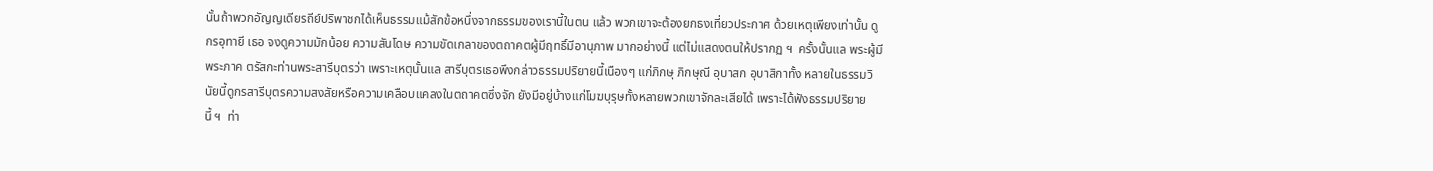นั้นถ้าพวกอัญญเดียรถีย์ปริพาชกได้เห็นธรรมแม้สักข้อหนึ่งจากธรรมของเรานี้ในตน แล้ว พวกเขาจะต้องยกธงเที่ยวประกาศ ด้วยเหตุเพียงเท่านั้น ดูกรอุทายี เธอ จงดูความมักน้อย ความสันโดษ ความขัดเกลาของตถาคตผู้มีฤทธิ์มีอานุภาพ มากอย่างนี้ แต่ไม่แสดงตนให้ปรากฏ ฯ  ครั้งนั้นแล พระผู้มีพระภาค ตรัสกะท่านพระสารีบุตรว่า เพราะเหตุนั้นแล สารีบุตรเธอพึงกล่าวธรรมปริยายนี้เนืองๆ แก่ภิกษุ ภิกษุณี อุบาสก อุบาสิกาทั้ง หลายในธรรมวินัยนี้ดูกรสารีบุตรความสงสัยหรือความเคลือบแคลงในตถาคตซึ่งจัก ยังมีอยู่บ้างแก่โมฆบุรุษทั้งหลายพวกเขาจักละเสียได้ เพราะได้ฟังธรรมปริยายนี้ ฯ  ท่า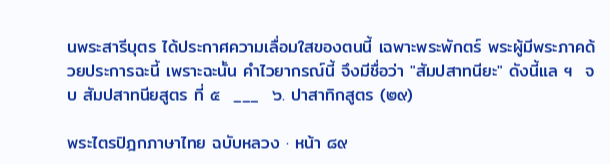นพระสารีบุตร ได้ประกาศความเลื่อมใสของตนนี้ เฉพาะพระพักตร์ พระผู้มีพระภาคด้วยประการฉะนี้ เพราะฉะนั้น คำไวยากรณ์นี้ จึงมีชื่อว่า "สัมปสาทนียะ" ดังนี้แล ฯ  จบ สัมปสาทนียสูตร ที่ ๕  ___  ๖. ปาสาทิกสูตร (๒๙)

พระไตรปิฎกภาษาไทย ฉบับหลวง · หน้า ๘๙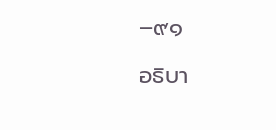–๙๑

อธิบา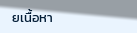ยเนื้อหา